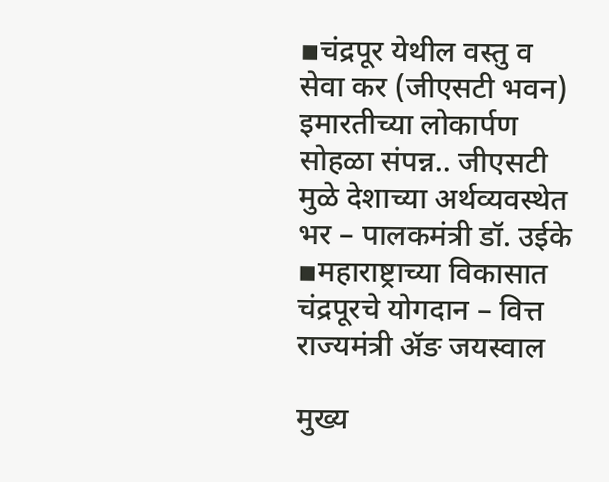▪चंद्रपूर येथील वस्तु व सेवा कर (जीएसटी भवन) इमारतीच्या लोकार्पण सोहळा संपन्न.. जीएसटी मुळे देशाच्या अर्थव्यवस्थेत भर – पालकमंत्री डॉ. उईके
▪महाराष्ट्राच्या विकासात चंद्रपूरचे योगदान – वित्त राज्यमंत्री ॲङ जयस्वाल

मुख्य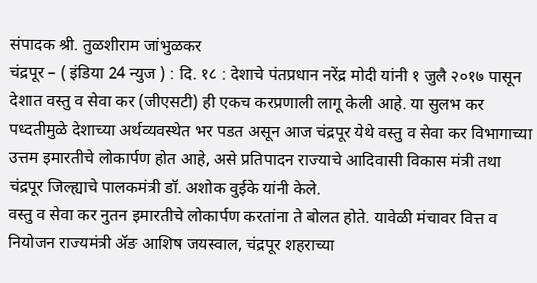संपादक श्री. तुळशीराम जांभुळकर
चंद्रपूर – ( इंडिया 24 न्युज ) : दि. १८ : देशाचे पंतप्रधान नरेंद्र मोदी यांनी १ जुलै २०१७ पासून देशात वस्तु व सेवा कर (जीएसटी) ही एकच करप्रणाली लागू केली आहे. या सुलभ कर पध्दतीमुळे देशाच्या अर्थव्यवस्थेत भर पडत असून आज चंद्रपूर येथे वस्तु व सेवा कर विभागाच्या उत्तम इमारतीचे लोकार्पण होत आहे, असे प्रतिपादन राज्याचे आदिवासी विकास मंत्री तथा चंद्रपूर जिल्ह्याचे पालकमंत्री डॉ. अशोक वुईके यांनी केले.
वस्तु व सेवा कर नुतन इमारतीचे लोकार्पण करतांना ते बोलत होते. यावेळी मंचावर वित्त व नियोजन राज्यमंत्री ॲङ आशिष जयस्वाल, चंद्रपूर शहराच्या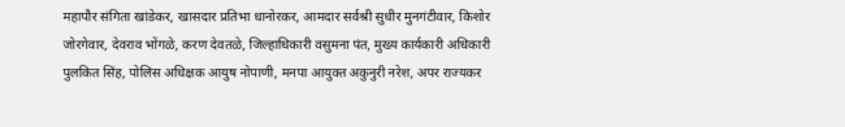महापौर संगिता खांडेकर, खासदार प्रतिभा धानोरकर, आमदार सर्वश्री सुधीर मुनगंटीवार, किशोर जोरगेवार, देवराव भोंगळे, करण देवतळे, जिल्हाधिकारी वसुमना पंत, मुख्य कार्यकारी अधिकारी पुलकित सिंह, पोलिस अधिक्षक आयुष नोपाणी, मनपा आयुक्त अकुनुरी नरेश, अपर राज्यकर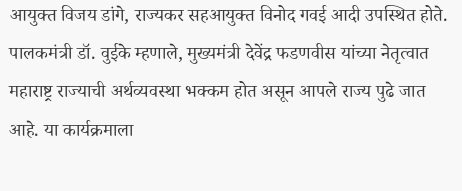आयुक्त विजय डांगे, राज्यकर सहआयुक्त विनोद गवई आदी उपस्थित होते.
पालकमंत्री डॉ. वुईके म्हणाले, मुख्यमंत्री देवेंद्र फडणवीस यांच्या नेतृत्वात महाराष्ट्र राज्याची अर्थव्यवस्था भक्कम होत असून आपले राज्य पुढे जात आहे. या कार्यक्रमाला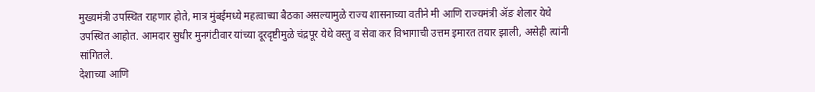मुख्यमंत्री उपस्थित राहणार होते, मात्र मुंबईमध्ये महत्वाच्या बैठका असल्यामुळे राज्य शासनाच्या वतीने मी आणि राज्यमंत्री ॲङ शेलार येथे उपस्थित आहोत. आमदार सुधीर मुनगंटीवार यांच्या दूरदृष्टीमुळे चंद्रपूर येथे वस्तु व सेवा कर विभागाची उत्तम इमारत तयार झाली, असेही त्यांनी सांगितले.
देशाच्या आणि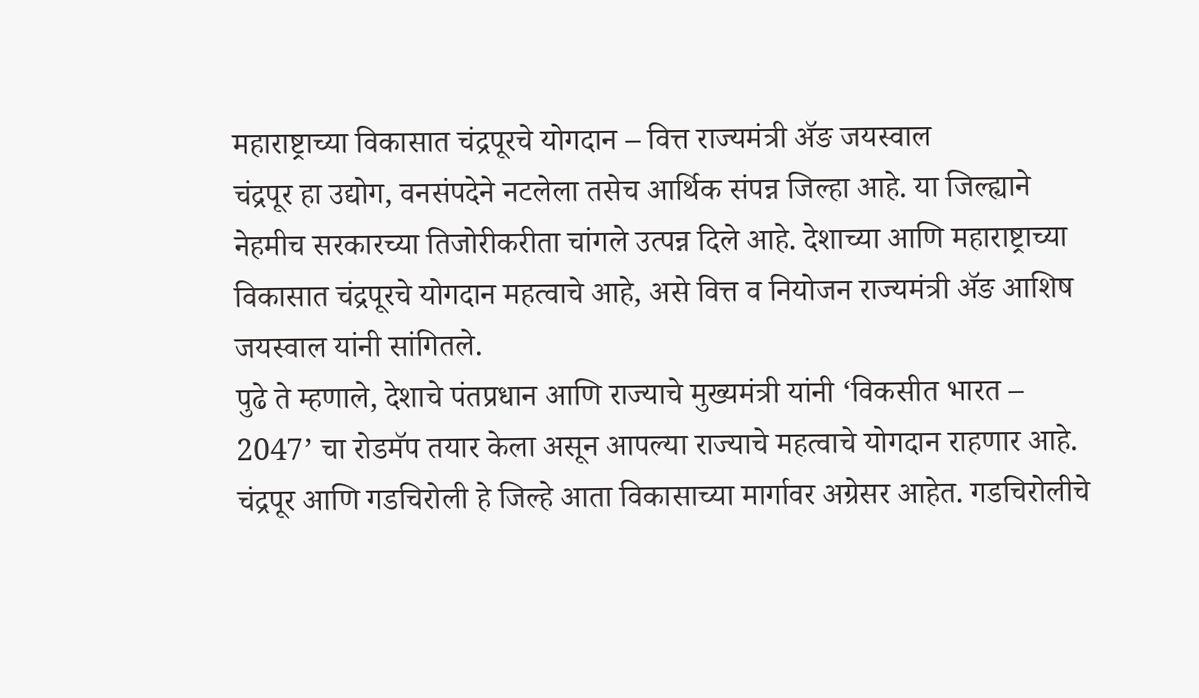महाराष्ट्राच्या विकासात चंद्रपूरचे योगदान – वित्त राज्यमंत्री ॲङ जयस्वाल
चंद्रपूर हा उद्योग, वनसंपदेने नटलेला तसेच आर्थिक संपन्न जिल्हा आहे. या जिल्ह्याने नेहमीच सरकारच्या तिजोरीकरीता चांगले उत्पन्न दिले आहे. देशाच्या आणि महाराष्ट्राच्या विकासात चंद्रपूरचे योगदान महत्वाचे आहे, असे वित्त व नियोजन राज्यमंत्री ॲङ आशिष जयस्वाल यांनी सांगितले.
पुढे ते म्हणाले, देशाचे पंतप्रधान आणि राज्याचे मुख्यमंत्री यांनी ‘विकसीत भारत – 2047’ चा रोडमॅप तयार केला असून आपल्या राज्याचे महत्वाचे योगदान राहणार आहे. चंद्रपूर आणि गडचिरोली हे जिल्हे आता विकासाच्या मार्गावर अग्रेसर आहेत. गडचिरोलीचे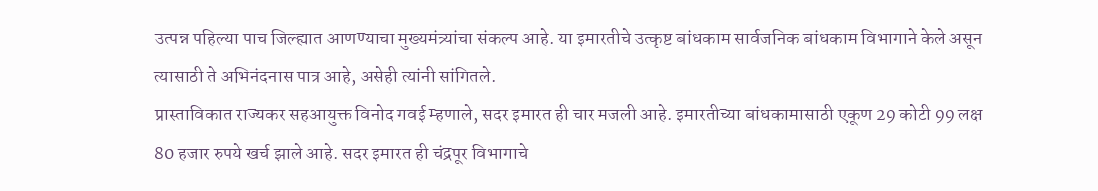उत्पन्न पहिल्या पाच जिल्ह्यात आणण्याचा मुख्यमंत्र्यांचा संकल्प आहे. या इमारतीचे उत्कृष्ट बांधकाम सार्वजनिक बांधकाम विभागाने केले असून त्यासाठी ते अभिनंदनास पात्र आहे, असेही त्यांनी सांगितले.
प्रास्ताविकात राज्यकर सहआयुक्त विनोद गवई म्हणाले, सदर इमारत ही चार मजली आहे. इमारतीच्या बांधकामासाठी एकूण 29 कोटी 99 लक्ष 80 हजार रुपये खर्च झाले आहे. सदर इमारत ही चंद्रपूर विभागाचे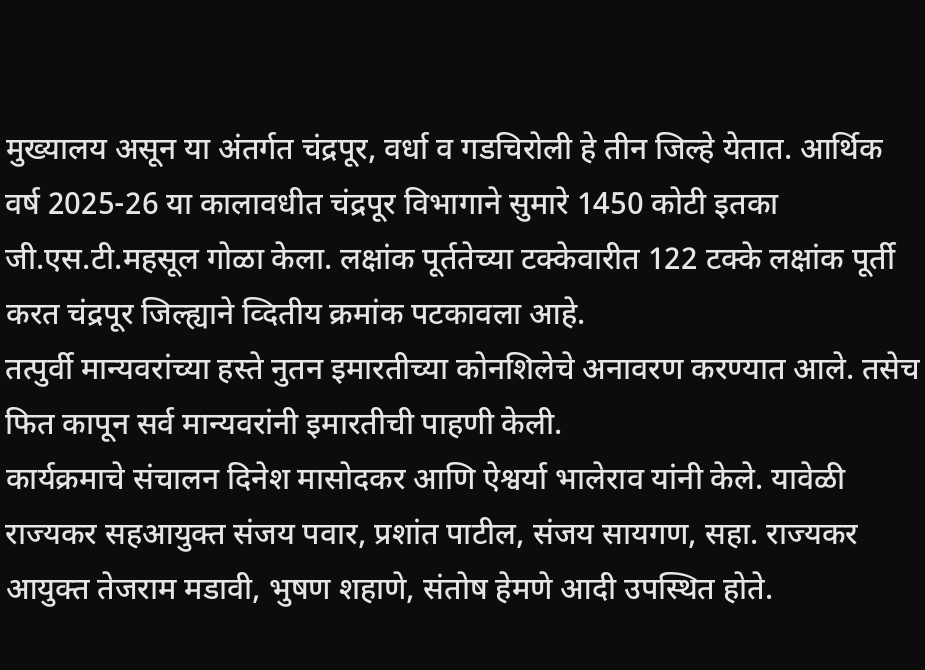मुख्यालय असून या अंतर्गत चंद्रपूर, वर्धा व गडचिरोली हे तीन जिल्हे येतात. आर्थिक वर्ष 2025-26 या कालावधीत चंद्रपूर विभागाने सुमारे 1450 कोटी इतका जी.एस.टी.महसूल गोळा केला. लक्षांक पूर्ततेच्या टक्केवारीत 122 टक्के लक्षांक पूर्ती करत चंद्रपूर जिल्ह्याने व्दितीय क्रमांक पटकावला आहे.
तत्पुर्वी मान्यवरांच्या हस्ते नुतन इमारतीच्या कोनशिलेचे अनावरण करण्यात आले. तसेच फित कापून सर्व मान्यवरांनी इमारतीची पाहणी केली.
कार्यक्रमाचे संचालन दिनेश मासोदकर आणि ऐश्वर्या भालेराव यांनी केले. यावेळी राज्यकर सहआयुक्त संजय पवार, प्रशांत पाटील, संजय सायगण, सहा. राज्यकर आयुक्त तेजराम मडावी, भुषण शहाणे, संतोष हेमणे आदी उपस्थित होते.